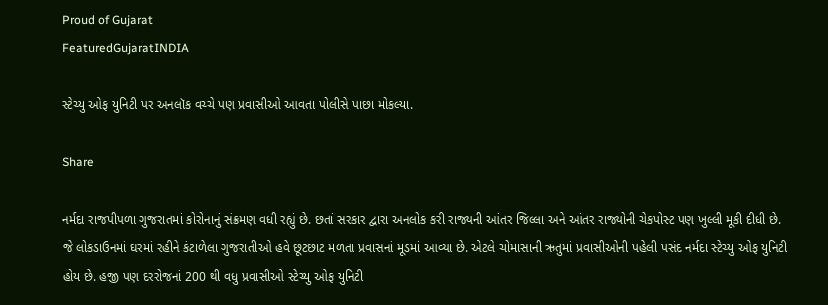Proud of Gujarat
FeaturedGujaratINDIA

સ્ટેચ્યુ ઓફ યુનિટી પર અનલૉક વચ્ચે પણ પ્રવાસીઓ આવતા પોલીસે પાછા મોકલ્યા.

Share

નર્મદા રાજપીપળા ગુજરાતમાં કોરોનાનું સંક્રમણ વધી રહ્યું છે. છતાં સરકાર દ્વારા અનલોક કરી રાજ્યની આંતર જિલ્લા અને આંતર રાજ્યોની ચેકપોસ્ટ પણ ખુલ્લી મૂકી દીધી છે. જે લોકડાઉનમાં ઘરમાં રહીને કંટાળેલા ગુજરાતીઓ હવે છૂટછાટ મળતા પ્રવાસનાં મૂડમાં આવ્યા છે. એટલે ચોમાસાની ઋતુમાં પ્રવાસીઓની પહેલી પસંદ નર્મદા સ્ટેચ્યુ ઓફ યુનિટી હોય છે. હજી પણ દરરોજનાં 200 થી વધુ પ્રવાસીઓ સ્ટેચ્યુ ઓફ યુનિટી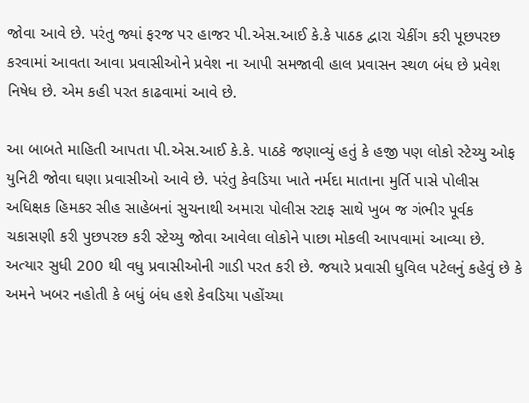જોવા આવે છે. પરંતુ જ્યાં ફરજ પર હાજર પી.એસ.આઈ કે.કે પાઠક દ્વારા ચેકીંગ કરી પૂછપરછ કરવામાં આવતા આવા પ્રવાસીઓને પ્રવેશ ના આપી સમજાવી હાલ પ્રવાસન સ્થળ બંધ છે પ્રવેશ નિષેધ છે. એમ કહી પરત કાઢવામાં આવે છે.

આ બાબતે માહિતી આપતા પી.એસ.આઈ કે.કે. પાઠકે જણાવ્યું હતું કે હજી પણ લોકો સ્ટેચ્યુ ઓફ યુનિટી જોવા ઘણા પ્રવાસીઓ આવે છે. પરંતુ કેવડિયા ખાતે નર્મદા માતાના મુર્તિ પાસે પોલીસ અધિક્ષક હિમકર સીહ સાહેબનાં સુચનાથી અમારા પોલીસ સ્ટાફ સાથે ખુબ જ ગંભીર પૂર્વક ચકાસણી કરી પુછપરછ કરી સ્ટેચ્યુ જોવા આવેલા લોકોને પાછા મોકલી આપવામાં આવ્યા છે. અત્યાર સુધી 200 થી વધુ પ્રવાસીઓની ગાડી પરત કરી છે. જયારે પ્રવાસી ધુવિલ પટેલનું કહેવું છે કે અમને ખબર નહોતી કે બધું બંધ હશે કેવડિયા પહોંચ્યા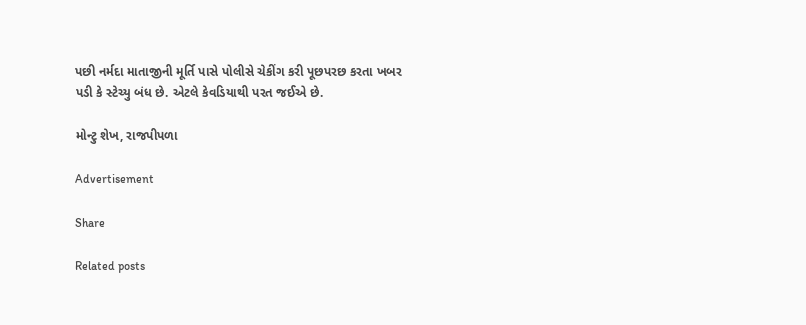પછી નર્મદા માતાજીની મૂર્તિ પાસે પોલીસે ચેકીંગ કરી પૂછપરછ કરતા ખબર પડી કે સ્ટેચ્યુ બંધ છે. એટલે કેવડિયાથી પરત જઈએ છે.

મોન્ટુ શેખ, રાજપીપળા

Advertisement

Share

Related posts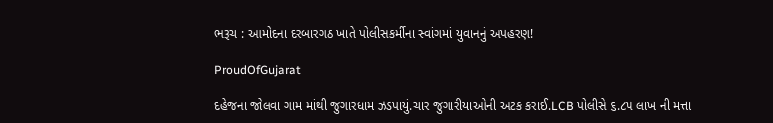ભરૂચ : આમોદના દરબારગઠ ખાતે પોલીસકર્મીના સ્વાંગમાં યુવાનનું અપહરણ!

ProudOfGujarat

દહેજના જોલવા ગામ માંથી જુગારધામ ઝડપાયું.ચાર જુગારીયાઓની અટક કરાઈ.LCB પોલીસે ૬.૮૫ લાખ ની મત્તા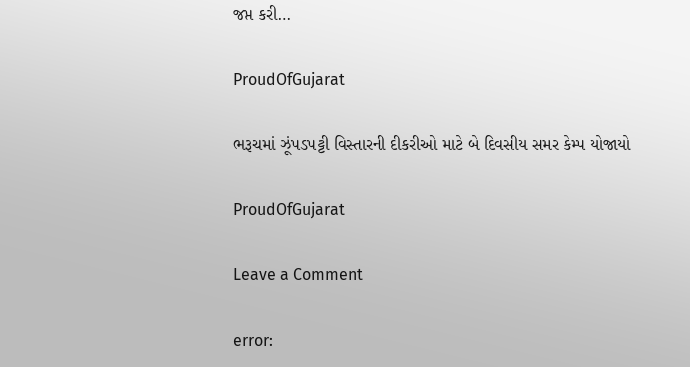જપ્ત કરી…

ProudOfGujarat

ભરૂચમાં ઝૂંપડપટ્ટી વિસ્તારની દીકરીઓ માટે બે દિવસીય સમર કેમ્પ યોજાયો

ProudOfGujarat

Leave a Comment

error: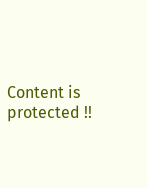Content is protected !!